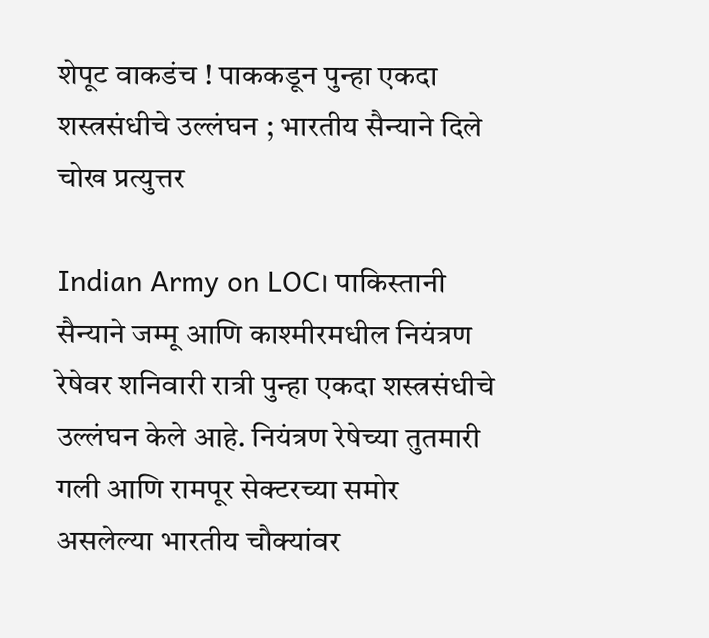शेपूट वाकडंच ! पाककडून पुन्हा एकदा शस्त्रसंधीचे उल्लंघन ; भारतीय सैन्याने दिले चोख प्रत्युत्तर

Indian Army on LOC। पाकिस्तानी सैन्याने जम्मू आणि काश्मीरमधील नियंत्रण रेषेवर शनिवारी रात्री पुन्हा एकदा शस्त्रसंधीचे उल्लंघन केले आहे. नियंत्रण रेषेच्या तुतमारी गली आणि रामपूर सेक्टरच्या समोर असलेल्या भारतीय चौक्यांवर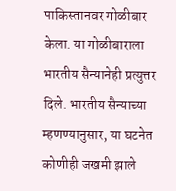पाकिस्तानवर गोळीबार केला. या गोळीबाराला भारतीय सैन्यानेही प्रत्युत्तर दिले. भारतीय सैन्याच्या म्हणण्यानुसार, या घटनेत कोणीही जखमी झाले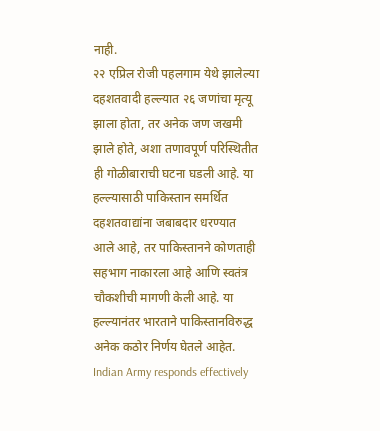नाही.
२२ एप्रिल रोजी पहलगाम येथे झालेल्या दहशतवादी हल्ल्यात २६ जणांचा मृत्यू झाला होता, तर अनेक जण जखमी झाले होते, अशा तणावपूर्ण परिस्थितीत ही गोळीबाराची घटना घडली आहे. या हल्ल्यासाठी पाकिस्तान समर्थित दहशतवाद्यांना जबाबदार धरण्यात आले आहे, तर पाकिस्तानने कोणताही सहभाग नाकारला आहे आणि स्वतंत्र चौकशीची मागणी केली आहे. या हल्ल्यानंतर भारताने पाकिस्तानविरुद्ध अनेक कठोर निर्णय घेतले आहेत.
Indian Army responds effectively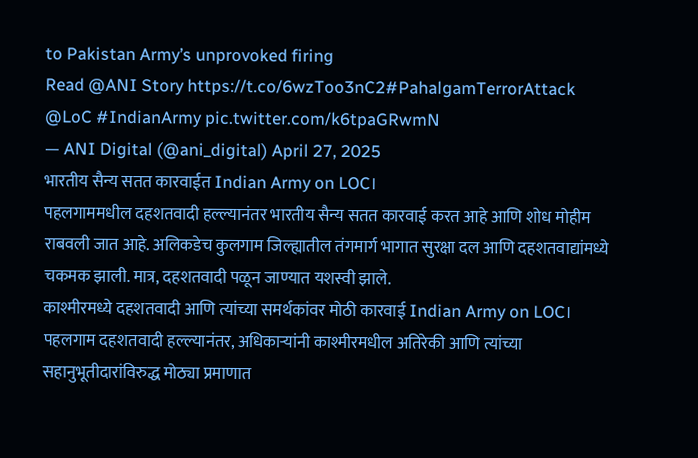to Pakistan Army’s unprovoked firing
Read @ANI Story https://t.co/6wzToo3nC2#PahalgamTerrorAttack @LoC #IndianArmy pic.twitter.com/k6tpaGRwmN
— ANI Digital (@ani_digital) April 27, 2025
भारतीय सैन्य सतत कारवाईत Indian Army on LOC।
पहलगाममधील दहशतवादी हल्ल्यानंतर भारतीय सैन्य सतत कारवाई करत आहे आणि शोध मोहीम राबवली जात आहे. अलिकडेच कुलगाम जिल्ह्यातील तंगमार्ग भागात सुरक्षा दल आणि दहशतवाद्यांमध्ये चकमक झाली. मात्र, दहशतवादी पळून जाण्यात यशस्वी झाले.
काश्मीरमध्ये दहशतवादी आणि त्यांच्या समर्थकांवर मोठी कारवाई Indian Army on LOC।
पहलगाम दहशतवादी हल्ल्यानंतर, अधिकाऱ्यांनी काश्मीरमधील अतिरेकी आणि त्यांच्या सहानुभूतीदारांविरुद्ध मोठ्या प्रमाणात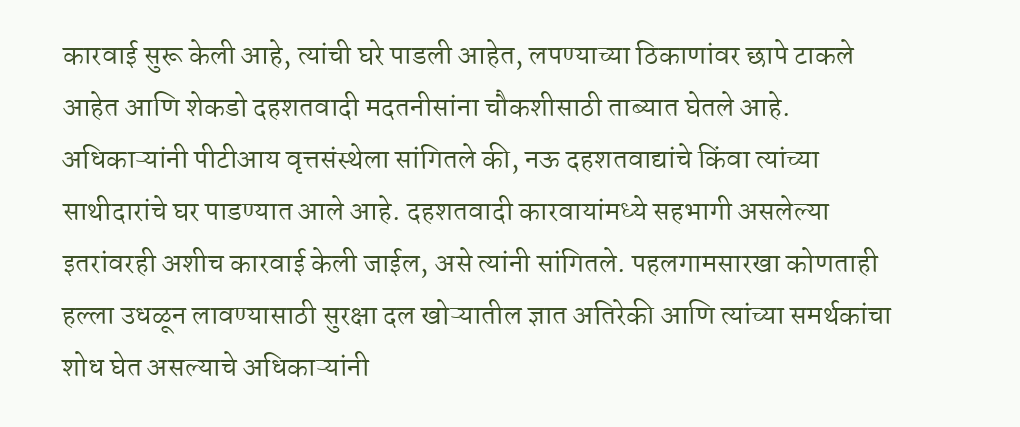कारवाई सुरू केली आहे, त्यांची घरे पाडली आहेत, लपण्याच्या ठिकाणांवर छापे टाकले आहेत आणि शेकडो दहशतवादी मदतनीसांना चौकशीसाठी ताब्यात घेतले आहे.
अधिकाऱ्यांनी पीटीआय वृत्तसंस्थेला सांगितले की, नऊ दहशतवाद्यांचे किंवा त्यांच्या साथीदारांचे घर पाडण्यात आले आहे. दहशतवादी कारवायांमध्ये सहभागी असलेल्या इतरांवरही अशीच कारवाई केली जाईल, असे त्यांनी सांगितले. पहलगामसारखा कोणताही हल्ला उधळून लावण्यासाठी सुरक्षा दल खोऱ्यातील ज्ञात अतिरेकी आणि त्यांच्या समर्थकांचा शोध घेत असल्याचे अधिकाऱ्यांनी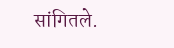सांगितले.